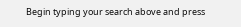Begin typing your search above and press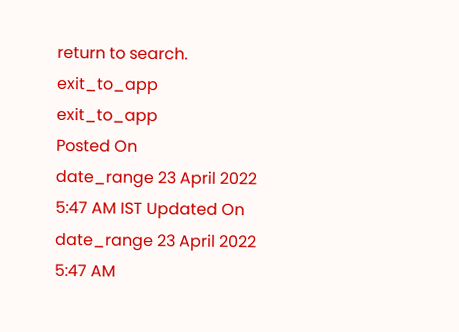return to search.
exit_to_app
exit_to_app
Posted On
date_range 23 April 2022 5:47 AM IST Updated On
date_range 23 April 2022 5:47 AM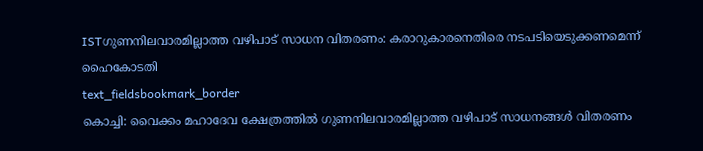ISTഗുണനിലവാരമില്ലാത്ത വഴിപാട് സാധന വിതരണം: കരാറുകാരനെതിരെ നടപടിയെടുക്കണമെന്ന് ഹൈകോടതി
text_fieldsbookmark_border
കൊച്ചി: വൈക്കം മഹാദേവ ക്ഷേത്രത്തിൽ ഗുണനിലവാരമില്ലാത്ത വഴിപാട് സാധനങ്ങൾ വിതരണം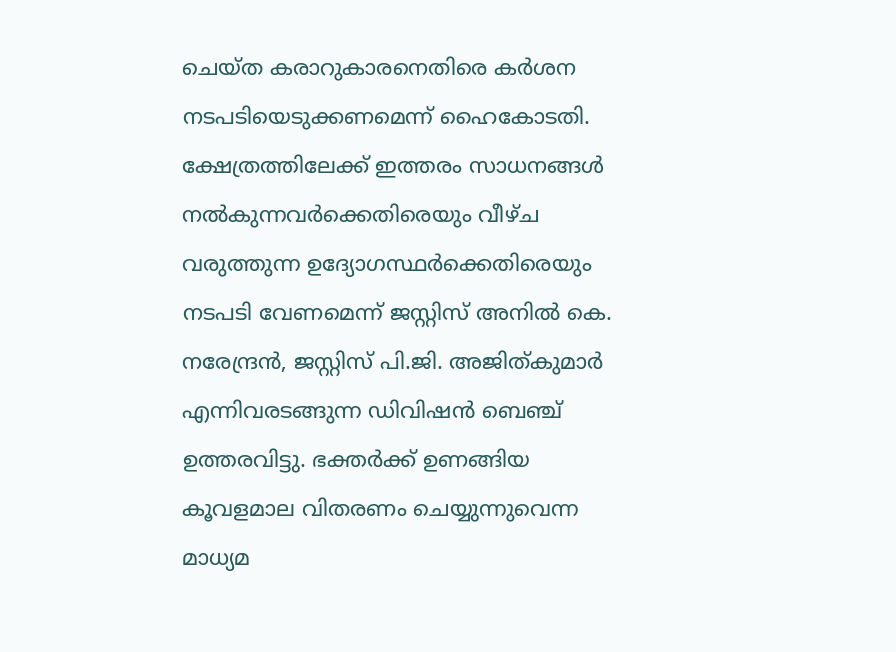ചെയ്ത കരാറുകാരനെതിരെ കർശന നടപടിയെടുക്കണമെന്ന് ഹൈകോടതി. ക്ഷേത്രത്തിലേക്ക് ഇത്തരം സാധനങ്ങൾ നൽകുന്നവർക്കെതിരെയും വീഴ്ച വരുത്തുന്ന ഉദ്യോഗസ്ഥർക്കെതിരെയും നടപടി വേണമെന്ന് ജസ്റ്റിസ് അനിൽ കെ. നരേന്ദ്രൻ, ജസ്റ്റിസ് പി.ജി. അജിത്കുമാർ എന്നിവരടങ്ങുന്ന ഡിവിഷൻ ബെഞ്ച് ഉത്തരവിട്ടു. ഭക്തർക്ക് ഉണങ്ങിയ കൂവളമാല വിതരണം ചെയ്യുന്നുവെന്ന മാധ്യമ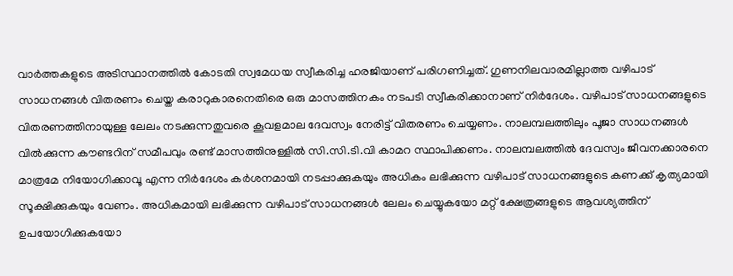വാർത്തകളുടെ അടിസ്ഥാനത്തിൽ കോടതി സ്വമേധയ സ്വീകരിച്ച ഹരജിയാണ് പരിഗണിച്ചത്. ഗുണനിലവാരമില്ലാത്ത വഴിപാട് സാധനങ്ങൾ വിതരണം ചെയ്ത കരാറുകാരനെതിരെ ഒരു മാസത്തിനകം നടപടി സ്വീകരിക്കാനാണ് നിർദേശം. വഴിപാട് സാധനങ്ങളുടെ വിതരണത്തിനായുള്ള ലേലം നടക്കുന്നതുവരെ കൂവളമാല ദേവസ്വം നേരിട്ട് വിതരണം ചെയ്യണം. നാലമ്പലത്തിലും പൂജാ സാധനങ്ങൾ വിൽക്കുന്ന കൗണ്ടറിന് സമീപവും രണ്ട് മാസത്തിനുള്ളിൽ സി.സി.ടി.വി കാമറ സ്ഥാപിക്കണം. നാലമ്പലത്തിൽ ദേവസ്വം ജീവനക്കാരനെ മാത്രമേ നിയോഗിക്കാവൂ എന്ന നിർദേശം കർശനമായി നടപ്പാക്കുകയും അധികം ലഭിക്കുന്ന വഴിപാട് സാധനങ്ങളുടെ കണക്ക് കൃത്യമായി സൂക്ഷിക്കുകയും വേണം. അധികമായി ലഭിക്കുന്ന വഴിപാട് സാധനങ്ങൾ ലേലം ചെയ്യുകയോ മറ്റ് ക്ഷേത്രങ്ങളുടെ ആവശ്യത്തിന് ഉപയോഗിക്കുകയോ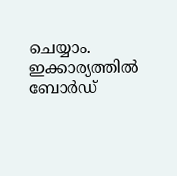ചെയ്യാം. ഇക്കാര്യത്തിൽ ബോർഡ്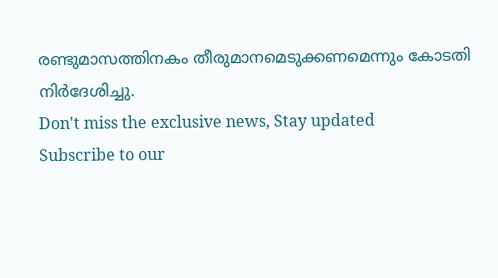രണ്ടുമാസത്തിനകം തീരുമാനമെടുക്കണമെന്നും കോടതി നിർദേശിച്ചു.
Don't miss the exclusive news, Stay updated
Subscribe to our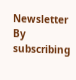Newsletter
By subscribing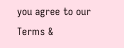you agree to our Terms &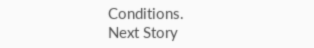Conditions.
Next Story